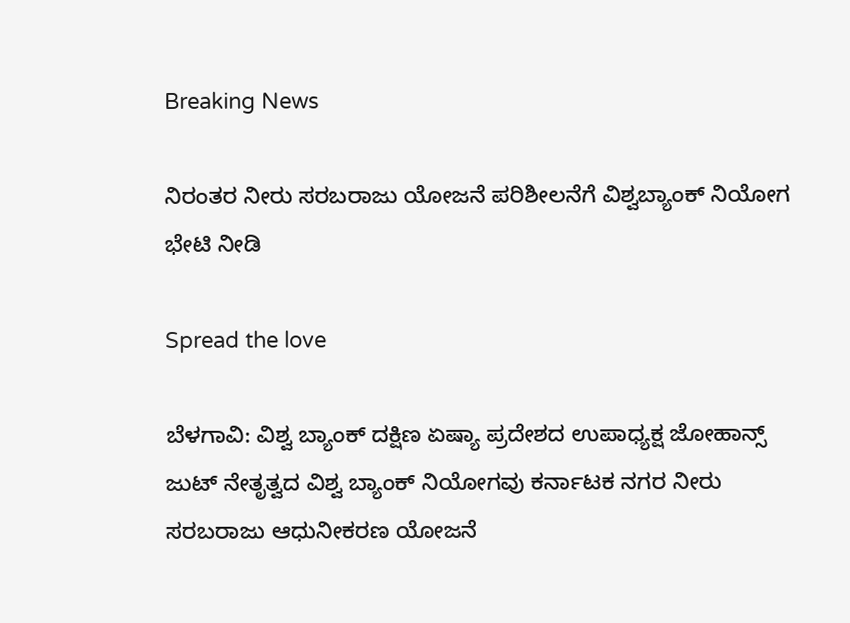Breaking News

ನಿರಂತರ ನೀರು ಸರಬರಾಜು ಯೋಜನೆ ಪರಿಶೀಲನೆಗೆ ವಿಶ್ವಬ್ಯಾಂಕ್ ನಿಯೋಗ ಭೇಟಿ ನೀಡಿ

Spread the love

ಬೆಳಗಾವಿ: ವಿಶ್ವ ಬ್ಯಾಂಕ್ ದಕ್ಷಿಣ ಏಷ್ಯಾ ಪ್ರದೇಶದ ಉಪಾಧ್ಯಕ್ಷ ಜೋಹಾನ್ಸ್  ಜುಟ್ ನೇತೃತ್ವದ ವಿಶ್ವ ಬ್ಯಾಂಕ್ ನಿಯೋಗವು ಕರ್ನಾಟಕ ನಗರ ನೀರು ಸರಬರಾಜು ಆಧುನೀಕರಣ ಯೋಜನೆ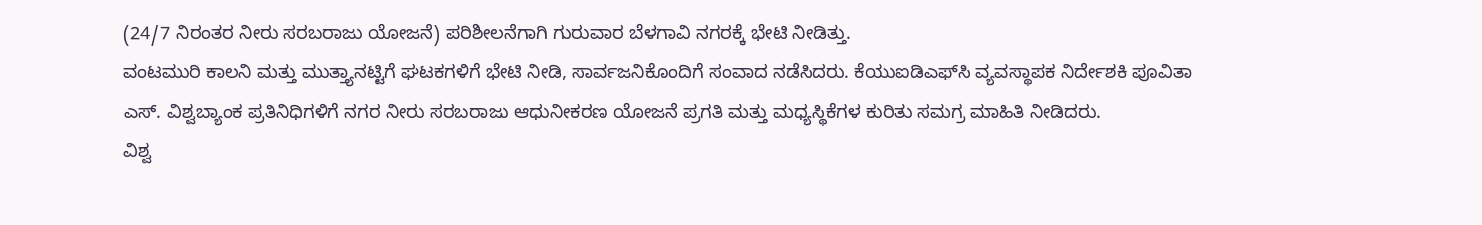(24/7 ನಿರಂತರ ನೀರು ಸರಬರಾಜು ಯೋಜನೆ) ಪರಿಶೀಲನೆಗಾಗಿ ಗುರುವಾರ ಬೆಳಗಾವಿ ನಗರಕ್ಕೆ ಭೇಟಿ ನೀಡಿತ್ತು.
ವಂಟಮುರಿ ಕಾಲನಿ ಮತ್ತು ಮುತ್ತ್ಯಾನಟ್ಟಿಗೆ ಘಟಕಗಳಿಗೆ ಭೇಟಿ ನೀಡಿ, ಸಾರ್ವಜನಿಕೊಂದಿಗೆ ಸಂವಾದ ನಡೆಸಿದರು. ಕೆಯುಐಡಿಎಫ್‌ಸಿ ವ್ಯವಸ್ಥಾಪಕ ನಿರ್ದೇಶಕಿ ಪೂವಿತಾ ಎಸ್. ವಿಶ್ವಬ್ಯಾಂಕ ಪ್ರತಿನಿಧಿಗಳಿಗೆ ನಗರ ನೀರು ಸರಬರಾಜು ಆಧುನೀಕರಣ ಯೋಜನೆ ಪ್ರಗತಿ ಮತ್ತು ಮಧ್ಯಸ್ಥಿಕೆಗಳ ಕುರಿತು ಸಮಗ್ರ ಮಾಹಿತಿ ನೀಡಿದರು.
ವಿಶ್ವ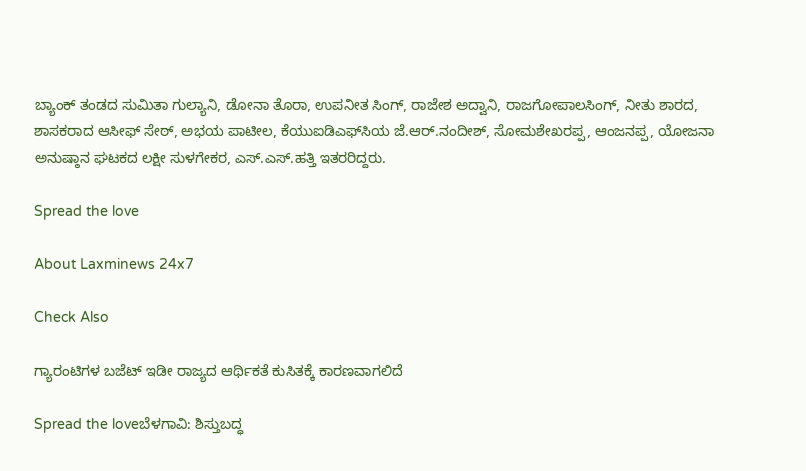ಬ್ಯಾಂಕ್ ತಂಡದ ಸುಮಿತಾ ಗುಲ್ಯಾನಿ, ಡೋನಾ ತೊರಾ, ಉಪನೀತ ಸಿಂಗ್, ರಾಜೇಶ ಅದ್ವಾನಿ, ರಾಜಗೋಪಾಲಸಿಂಗ್, ನೀತು ಶಾರದ, ಶಾಸಕರಾದ ಆಸೀಫ್ ಸೇಠ್, ಅಭಯ ಪಾಟೀಲ, ಕೆಯುಐಡಿಎಫ್‌ಸಿಯ ಜೆ.ಆರ್.ನಂದೀಶ್, ಸೋಮಶೇಖರಪ್ಪ, ಆಂಜನಪ್ಪ, ಯೋಜನಾ ಅನುಷ್ಠಾನ ಘಟಕದ ಲಕ್ಷೀ ಸುಳಗೇಕರ, ಎಸ್.ಎಸ್.ಹತ್ತಿ ಇತರರಿದ್ದರು.

Spread the love

About Laxminews 24x7

Check Also

ಗ್ಯಾರಂಟಿಗಳ ಬಜೆಟ್ ಇಡೀ ರಾಜ್ಯದ ಆರ್ಥಿಕತೆ ಕುಸಿತಕ್ಕೆ ಕಾರಣವಾಗಲಿದೆ

Spread the loveಬೆಳಗಾವಿ: ಶಿಸ್ತುಬದ್ಧ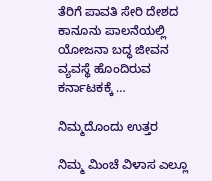ತೆರಿಗೆ ಪಾವತಿ ಸೇರಿ ದೇಶದ ಕಾನೂನು ಪಾಲನೆಯಲ್ಲಿ ಯೋಜನಾ ಬದ್ಧ ಜೀವನ ವ್ಯವಸ್ಥೆ ಹೊಂದಿರುವ ಕರ್ನಾಟಕಕ್ಕೆ …

ನಿಮ್ಮದೊಂದು ಉತ್ತರ

ನಿಮ್ಮ ಮಿಂಚೆ ವಿಳಾಸ ಎಲ್ಲೂ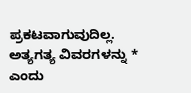ಪ್ರಕಟವಾಗುವುದಿಲ್ಲ. ಅತ್ಯಗತ್ಯ ವಿವರಗಳನ್ನು * ಎಂದು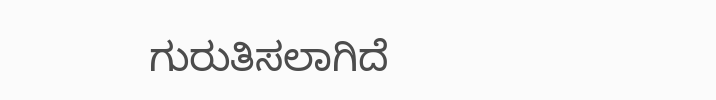ಗುರುತಿಸಲಾಗಿದೆ